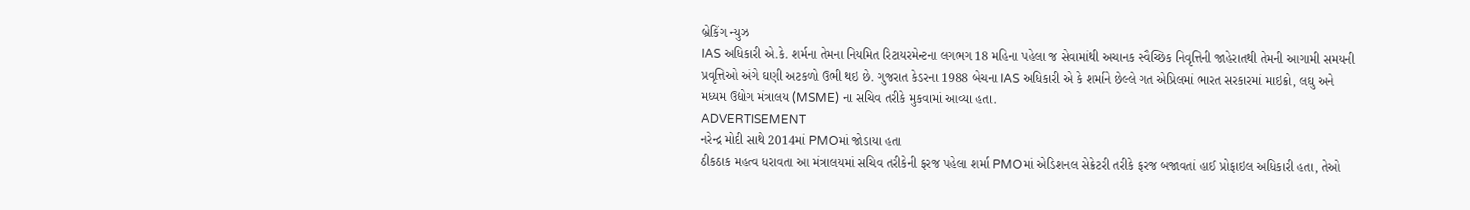બ્રેકિંગ ન્યુઝ
IAS અધિકારી એ.કે. શર્મના તેમના નિયમિત રિટાયરમેન્ટના લગભગ 18 મહિના પહેલા જ સેવામાંથી અચાનક સ્વૈચ્છિક નિવૃત્તિની જાહેરાતથી તેમની આગામી સમયની પ્રવૃત્તિઓ અંગે ઘણી અટકળો ઉભી થઇ છે. ગુજરાત કેડરના 1988 બેચના IAS અધિકારી એ કે શર્માને છેલ્લે ગત એપ્રિલમાં ભારત સરકારમાં માઇક્રો, લઘુ અને મધ્યમ ઉદ્યોગ મંત્રાલય (MSME) ના સચિવ તરીકે મુકવામાં આવ્યા હતા.
ADVERTISEMENT
નરેન્દ્ર મોદી સાથે 2014માં PMOમાં જોડાયા હતા
ઠીકઠાક મહત્વ ધરાવતા આ મંત્રાલયમાં સચિવ તરીકેની ફરજ પહેલા શર્મા PMOમાં એડિશનલ સેક્રેટરી તરીકે ફરજ બજાવતાં હાઈ પ્રોફાઇલ અધિકારી હતા, તેઓ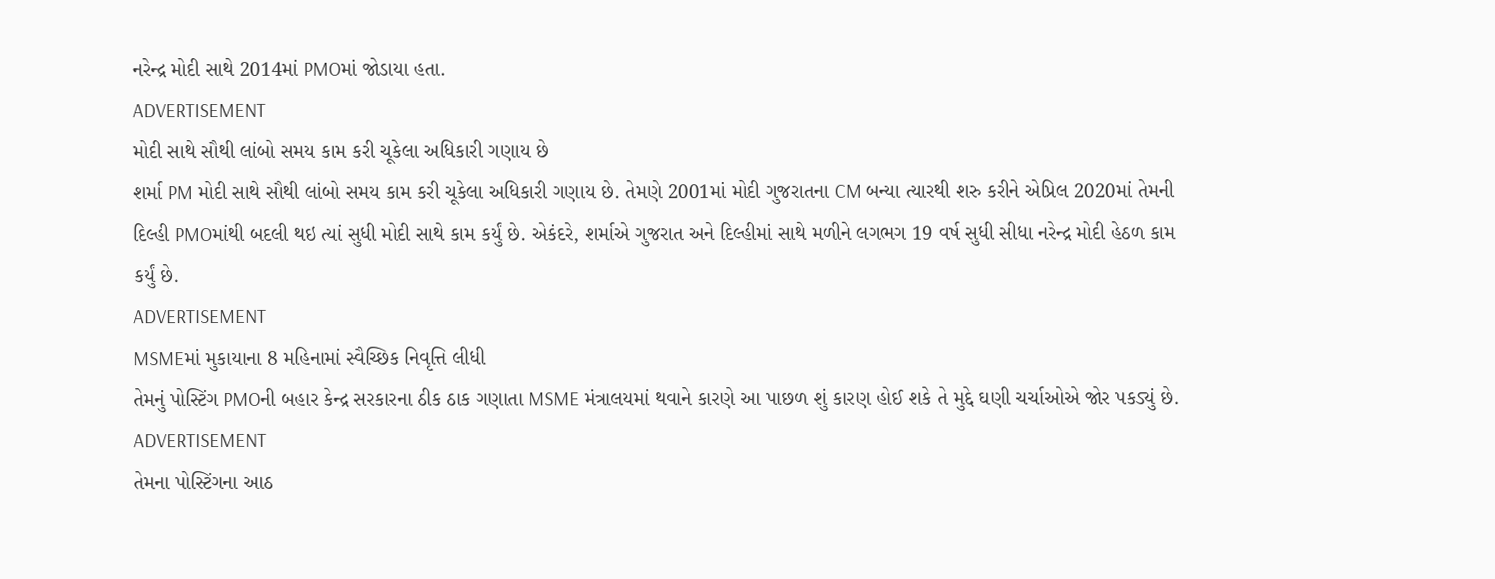નરેન્દ્ર મોદી સાથે 2014માં PMOમાં જોડાયા હતા.
ADVERTISEMENT
મોદી સાથે સૌથી લાંબો સમય કામ કરી ચૂકેલા અધિકારી ગણાય છે
શર્મા PM મોદી સાથે સૌથી લાંબો સમય કામ કરી ચૂકેલા અધિકારી ગણાય છે. તેમણે 2001માં મોદી ગુજરાતના CM બન્યા ત્યારથી શરુ કરીને એપ્રિલ 2020માં તેમની દિલ્હી PMOમાંથી બદલી થઇ ત્યાં સુધી મોદી સાથે કામ કર્યું છે. એકંદરે, શર્માએ ગુજરાત અને દિલ્હીમાં સાથે મળીને લગભગ 19 વર્ષ સુધી સીધા નરેન્દ્ર મોદી હેઠળ કામ કર્યું છે.
ADVERTISEMENT
MSMEમાં મુકાયાના 8 મહિનામાં સ્વૈચ્છિક નિવૃત્તિ લીધી
તેમનું પોસ્ટિંગ PMOની બહાર કેન્દ્ર સરકારના ઠીક ઠાક ગણાતા MSME મંત્રાલયમાં થવાને કારણે આ પાછળ શું કારણ હોઈ શકે તે મુદ્દે ઘણી ચર્ચાઓએ જોર પકડ્યું છે.
ADVERTISEMENT
તેમના પોસ્ટિંગના આઠ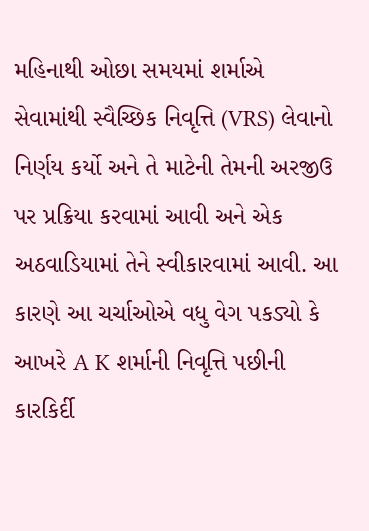મહિનાથી ઓછા સમયમાં શર્માએ સેવામાંથી સ્વૈચ્છિક નિવૃત્તિ (VRS) લેવાનો નિર્ણય કર્યો અને તે માટેની તેમની અરજીઉ પર પ્રક્રિયા કરવામાં આવી અને એક અઠવાડિયામાં તેને સ્વીકારવામાં આવી. આ કારણે આ ચર્ચાઓએ વધુ વેગ પકડ્યો કે આખરે A K શર્માની નિવૃત્તિ પછીની કારકિર્દી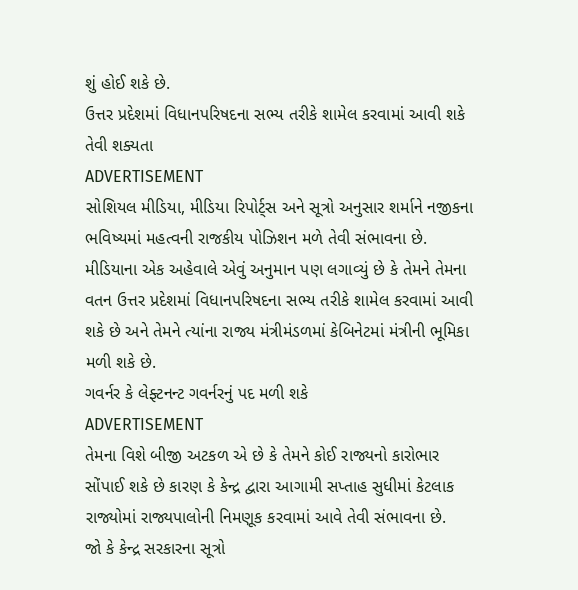શું હોઈ શકે છે.
ઉત્તર પ્રદેશમાં વિધાનપરિષદના સભ્ય તરીકે શામેલ કરવામાં આવી શકે તેવી શક્યતા
ADVERTISEMENT
સોશિયલ મીડિયા, મીડિયા રિપોર્ટ્સ અને સૂત્રો અનુસાર શર્માને નજીકના ભવિષ્યમાં મહત્વની રાજકીય પોઝિશન મળે તેવી સંભાવના છે. મીડિયાના એક અહેવાલે એવું અનુમાન પણ લગાવ્યું છે કે તેમને તેમના વતન ઉત્તર પ્રદેશમાં વિધાનપરિષદના સભ્ય તરીકે શામેલ કરવામાં આવી શકે છે અને તેમને ત્યાંના રાજ્ય મંત્રીમંડળમાં કેબિનેટમાં મંત્રીની ભૂમિકા મળી શકે છે.
ગવર્નર કે લેફ્ટનન્ટ ગવર્નરનું પદ મળી શકે
ADVERTISEMENT
તેમના વિશે બીજી અટકળ એ છે કે તેમને કોઈ રાજ્યનો કારોભાર સોંપાઈ શકે છે કારણ કે કેન્દ્ર દ્વારા આગામી સપ્તાહ સુધીમાં કેટલાક રાજ્યોમાં રાજ્યપાલોની નિમણૂક કરવામાં આવે તેવી સંભાવના છે.
જો કે કેન્દ્ર સરકારના સૂત્રો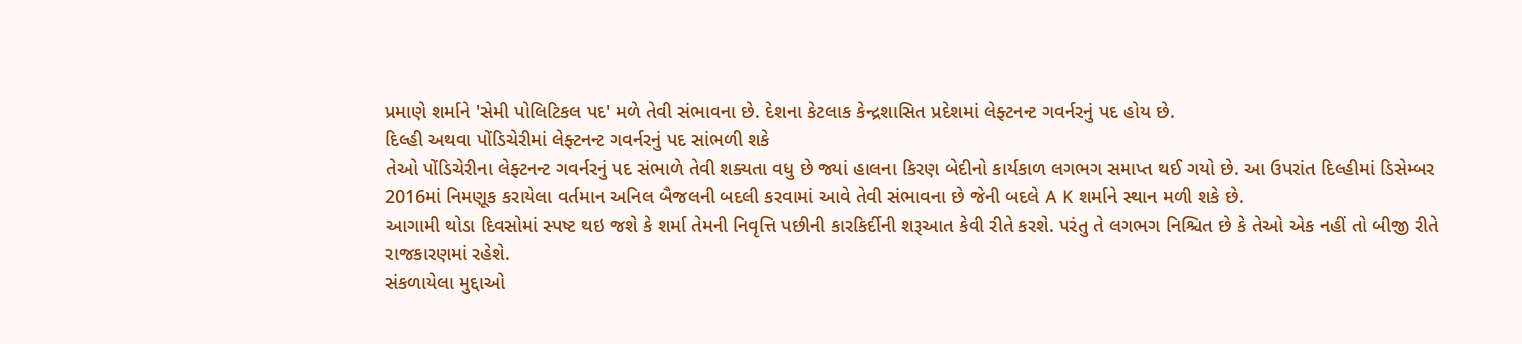પ્રમાણે શર્માને 'સેમી પોલિટિકલ પદ' મળે તેવી સંભાવના છે. દેશના કેટલાક કેન્દ્રશાસિત પ્રદેશમાં લેફ્ટનન્ટ ગવર્નરનું પદ હોય છે.
દિલ્હી અથવા પોંડિચેરીમાં લેફ્ટનન્ટ ગવર્નરનું પદ સાંભળી શકે
તેઓ પોંડિચેરીના લેફ્ટનન્ટ ગવર્નરનું પદ સંભાળે તેવી શક્યતા વધુ છે જ્યાં હાલના કિરણ બેદીનો કાર્યકાળ લગભગ સમાપ્ત થઈ ગયો છે. આ ઉપરાંત દિલ્હીમાં ડિસેમ્બર 2016માં નિમણૂક કરાયેલા વર્તમાન અનિલ બૈજલની બદલી કરવામાં આવે તેવી સંભાવના છે જેની બદલે A K શર્માને સ્થાન મળી શકે છે.
આગામી થોડા દિવસોમાં સ્પષ્ટ થઇ જશે કે શર્મા તેમની નિવૃત્તિ પછીની કારકિર્દીની શરૂઆત કેવી રીતે કરશે. પરંતુ તે લગભગ નિશ્ચિત છે કે તેઓ એક નહીં તો બીજી રીતે રાજકારણમાં રહેશે.
સંકળાયેલા મુદ્દાઓ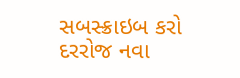સબસ્ક્રાઇબ કરો
દરરોજ નવા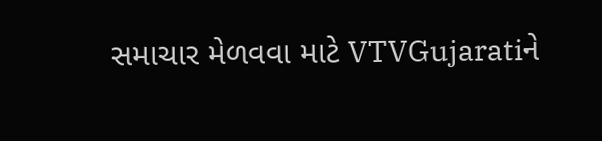સમાચાર મેળવવા માટે VTVGujaratiને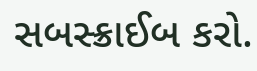સબસ્ક્રાઈબ કરો.